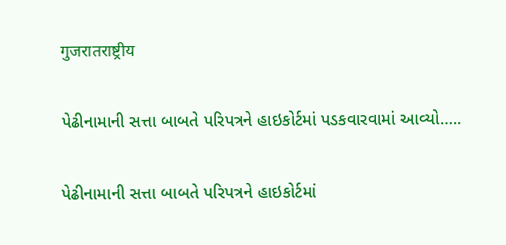गुजरातराष्ट्रीय

પેઢીનામાની સત્તા બાબતે પરિપત્રને હાઇકોર્ટમાં પડકવારવામાં આવ્યો…..

પેઢીનામાની સત્તા બાબતે પરિપત્રને હાઇકોર્ટમાં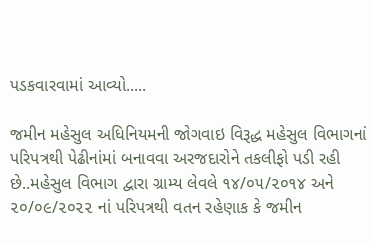પડકવારવામાં આવ્યો.....

જમીન મહેસુલ અધિનિયમની જોગવાઇ વિરૂદ્ધ મહેસુલ વિભાગનાં પરિપત્રથી પેઢીનાંમાં બનાવવા અરજદારોને તકલીફો પડી રહી છે..મહેસુલ વિભાગ દ્વારા ગ્રામ્ય લેવલે ૧૪/૦૫/૨૦૧૪ અને ૨૦/૦૯/૨૦૨૨ નાં પરિપત્રથી વતન રહેણાક કે જમીન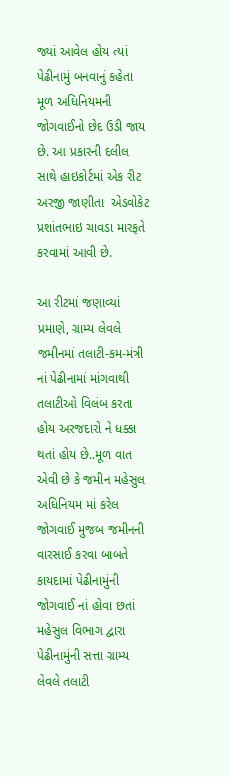જ્યાં આવેલ હોય ત્યાં પેઢીનામું બનવાનું કહેતા મૂળ અધિનિયમની જોગવાઈનો છેદ ઉડી જાય છે. આ પ્રકારની દલીલ સાથે હાઇકોર્ટમાં એક રીટ અરજી જાણીતા  એડવોકેટ પ્રશાંતભાઇ ચાવડા મારફતે કરવામાં આવી છે.

આ રીટમાં જણાવ્યાં પ્રમાણે, ગ્રામ્ય લેવલે જમીનમાં તલાટી-કમ-મંત્રી નાં પેઢીનામાં માંગવાથી તલાટીઓ વિલંબ કરતા હોય અરજદારો ને ધક્કા થતાં હોય છે..મૂળ વાત એવી છે કે જમીન મહેસુલ અધિનિયમ માં કરેલ જોગવાઈ મુજબ જમીનની વારસાઈ કરવા બાબતે કાયદામાં પેઢીનામુંની જોગવાઈ નાં હોવા છતાં મહેસુલ વિભાગ દ્વારા પેઢીનામુંની સત્તા ગ્રામ્ય લેવલે તલાટી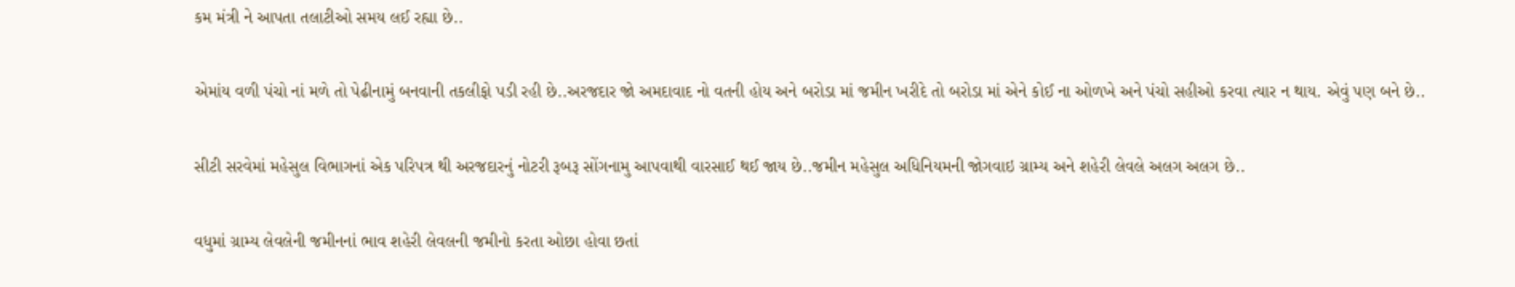કમ મંત્રી ને આપતા તલાટીઓ સમય લઈ રહ્યા છે..

એમાંય વળી પંચો નાં મળે તો પેઢીનામું બનવાની તકલીફો પડી રહી છે..અરજદાર જો અમદાવાદ નો વતની હોય અને બરોડા માં જમીન ખરીદે તો બરોડા માં એને કોઈ ના ઓળખે અને પંચો સહીઓ કરવા ત્યાર ન થાય. એવું પણ બને છે..

સીટી સરવેમાં મહેસુલ વિભાગનાં એક પરિપત્ર થી અરજદારનું નોટરી રૂબરૂ સોંગનામુ આપવાથી વારસાઈ થઈ જાય છે..જમીન મહેસુલ અધિનિયમની જોગવાઇ ગ્રામ્ય અને શહેરી લેવલે અલગ અલગ છે..

વધુમાં ગ્રામ્ય લેવલેની જમીનનાં ભાવ શહેરી લેવલની જમીનો કરતા ઓછા હોવા છતાં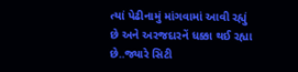ત્યાં પેઢીનામું માંગવામાં આવી રહ્યું છે અને અરજદારનેં ધક્કા થઈ રહ્યા છે..જ્યારે સિટી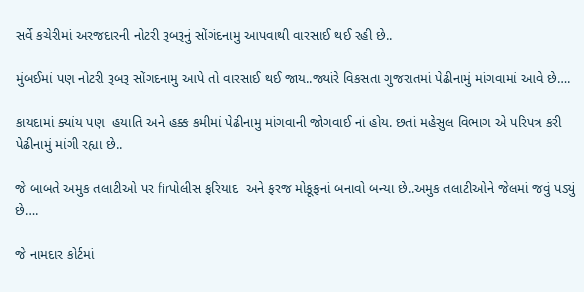સર્વે કચેરીમાં અરજદારની નોટરી રૂબરૂનું સોંગંદનામુ આપવાથી વારસાઈ થઈ રહી છે..

મુંબઈમાં પણ નોટરી રૂબરૂ સોંગદનામુ આપે તો વારસાઈ થઈ જાય..જ્યાંરે વિકસતા ગુજરાતમાં પેઢીનામું માંગવામાં આવે છે….

કાયદામાં ક્યાંય પણ  હયાતિ અને હક્ક કમીમાં પેઢીનામુ માંગવાની જોગવાઈ નાં હોય. છતાં મહેસુલ વિભાગ એ પરિપત્ર કરી પેઢીનામું માંગી રહ્યા છે..

જે બાબતે અમુક તલાટીઓ પર firપોલીસ ફરિયાદ  અને ફરજ મોકૂફનાં બનાવો બન્યા છે..અમુક તલાટીઓને જેલમાં જવું પડ્યું છે….

જે નામદાર કોર્ટમાં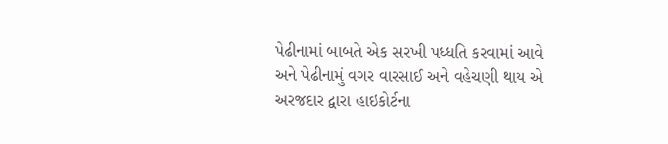પેઢીનામાં બાબતે એક સરખી પધ્ધતિ કરવામાં આવે અને પેઢીનામું વગર વારસાઈ અને વહેચણી થાય એ અરજદાર દ્વારા હાઇકોર્ટના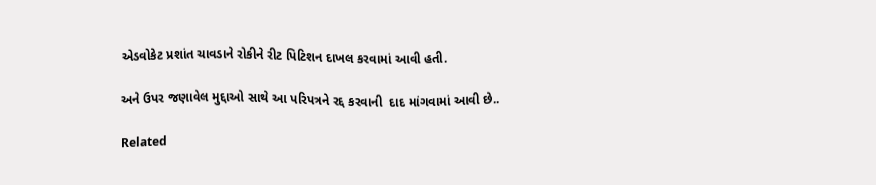એડવોકેટ પ્રશાંત ચાવડાને રોકીને રીટ પિટિશન દાખલ કરવામાં આવી હતી.

અને ઉપર જણાવેલ મુદ્દાઓ સાથે આ પરિપત્રને રદ્દ કરવાની  દાદ માંગવામાં આવી છે..

Related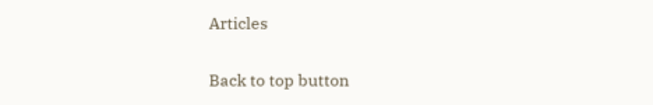Articles

Back to top button